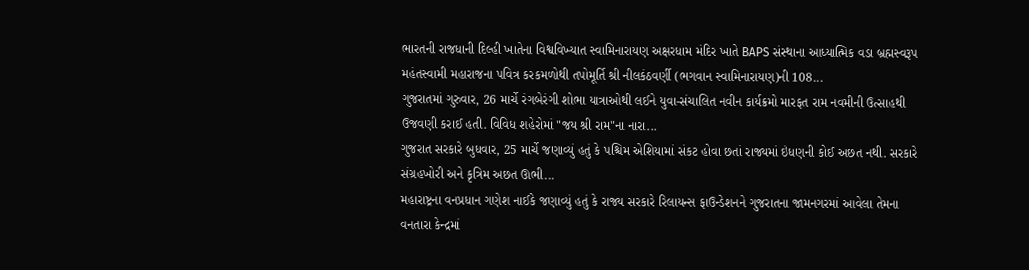ભારતની રાજધાની દિલ્હી ખાતેના વિશ્વવિખ્યાત સ્વામિનારાયણ અક્ષરધામ મંદિર ખાતે BAPS સંસ્થાના આધ્યાત્મિક વડા બ્રહ્મસ્વરૂપ મહંતસ્વામી મહારાજના પવિત્ર કરકમળોથી તપોમૂર્તિ શ્રી નીલકંઠવર્ણી (ભગવાન સ્વામિનારાયણ)ની 108...
ગુજરાતમાં ગુરુવાર, 26 માર્ચે રંગબેરંગી શોભા યાત્રાઓથી લઈને યુવા-સંચાલિત નવીન કાર્યક્રમો મારફત રામ નવમીની ઉત્સાહથી ઉજવણી કરાઈ હતી. વિવિધ શહેરોમાં "જય શ્રી રામ"ના નારા...
ગુજરાત સરકારે બુધવાર, 25 માર્ચે જણાવ્યું હતું કે પશ્ચિમ એશિયામાં સંકટ હોવા છતાં રાજ્યમાં ઇંધણની કોઈ અછત નથી. સરકારે સંગ્રહખોરી અને કૃત્રિમ અછત ઊભી...
મહારાષ્ટ્રના વનપ્રધાન ગણેશ નાઈકે જણાવ્યું હતું કે રાજ્ય સરકારે રિલાયન્સ ફાઉન્ડેશનને ગુજરાતના જામનગરમાં આવેલા તેમના વનતારા કેન્દ્રમાં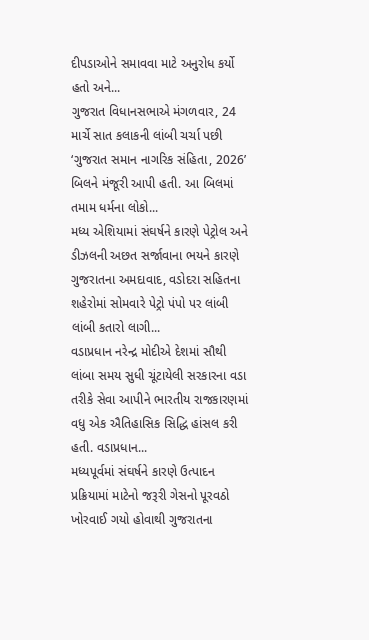દીપડાઓને સમાવવા માટે અનુરોધ કર્યો હતો અને...
ગુજરાત વિધાનસભાએ મંગળવાર, 24 માર્ચે સાત કલાકની લાંબી ચર્ચા પછી ‘ગુજરાત સમાન નાગરિક સંહિતા, 2026’ બિલને મંજૂરી આપી હતી. આ બિલમાં તમામ ધર્મના લોકો...
મધ્ય એશિયામાં સંઘર્ષને કારણે પેટ્રોલ અને ડીઝલની અછત સર્જાવાના ભયને કારણે ગુજરાતના અમદાવાદ, વડોદરા સહિતના શહેરોમાં સોમવારે પેટ્રો પંપો પર લાંબી લાંબી કતારો લાગી...
વડાપ્રધાન નરેન્દ્ર મોદીએ દેશમાં સૌથી લાંબા સમય સુધી ચૂંટાયેલી સરકારના વડા તરીકે સેવા આપીને ભારતીય રાજકારણમાં વધુ એક ઐતિહાસિક સિદ્ધિ હાંસલ કરી હતી. વડાપ્રધાન...
મધ્યપૂર્વમાં સંઘર્ષને કારણે ઉત્પાદન પ્રક્રિયામાં માટેનો જરૂરી ગેસનો પૂરવઠો ખોરવાઈ ગયો હોવાથી ગુજરાતના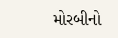મોરબીનો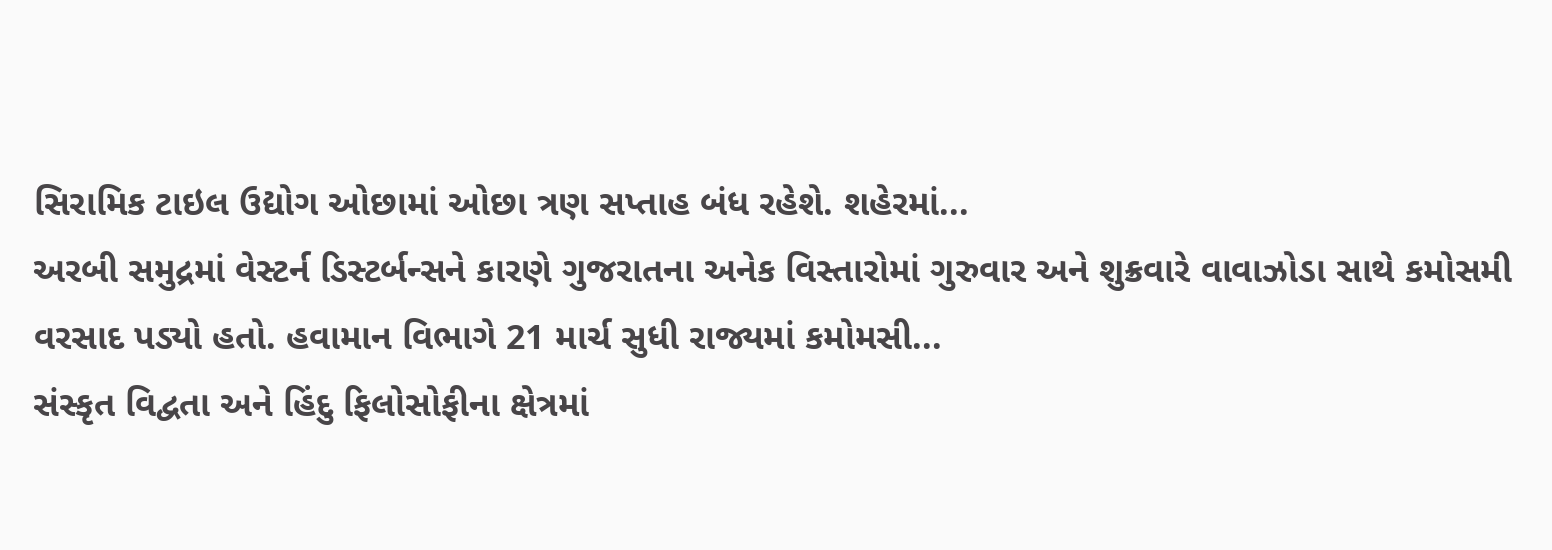સિરામિક ટાઇલ ઉદ્યોગ ઓછામાં ઓછા ત્રણ સપ્તાહ બંધ રહેશે. શહેરમાં...
અરબી સમુદ્રમાં વેસ્ટર્ન ડિસ્ટર્બન્સને કારણે ગુજરાતના અનેક વિસ્તારોમાં ગુરુવાર અને શુક્રવારે વાવાઝોડા સાથે કમોસમી વરસાદ પડ્યો હતો. હવામાન વિભાગે 21 માર્ચ સુધી રાજ્યમાં કમોમસી...
સંસ્કૃત વિદ્વતા અને હિંદુ ફિલોસોફીના ક્ષેત્રમાં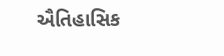ઐતિહાસિક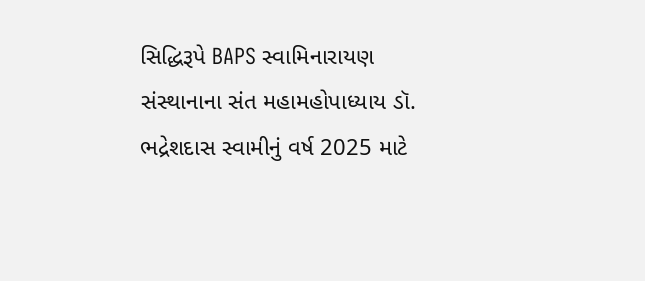સિદ્ધિરૂપે BAPS સ્વામિનારાયણ સંસ્થાનાના સંત મહામહોપાધ્યાય ડૉ. ભદ્રેશદાસ સ્વામીનું વર્ષ 2025 માટે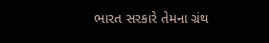ભારત સરકારે તેમના ગ્રંથ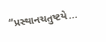“પ્રસ્થાનચતુષ્ટયે...